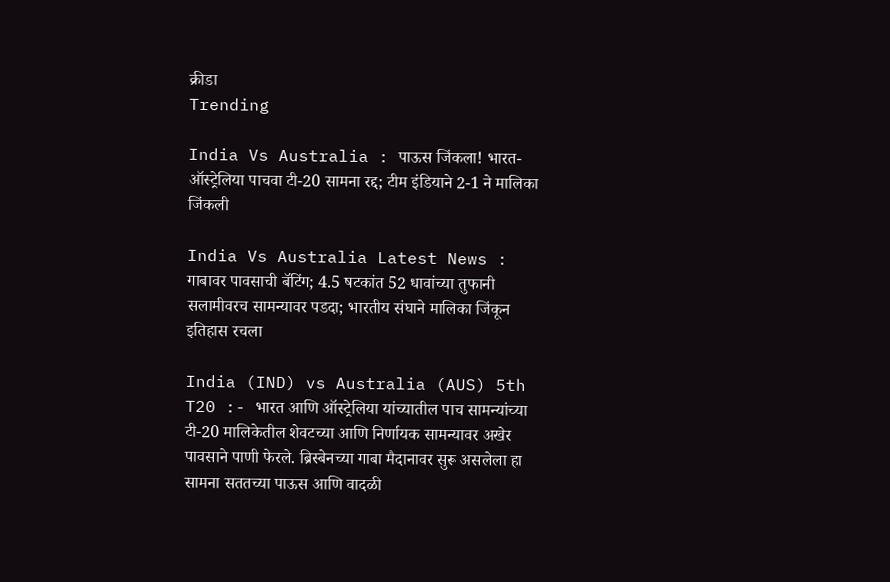क्रीडा
Trending

India Vs Australia : पाऊस जिंकला! भारत-ऑस्ट्रेलिया पाचवा टी-20 सामना रद्द; टीम इंडियाने 2-1 ने मालिका जिंकली

India Vs Australia Latest News : गाबावर पावसाची बॅटिंग; 4.5 षटकांत 52 धावांच्या तुफानी सलामीवरच सामन्यावर पडदा; भारतीय संघाने मालिका जिंकून इतिहास रचला

India (IND) vs Australia (AUS) 5th T20 :- भारत आणि ऑस्ट्रेलिया यांच्यातील पाच सामन्यांच्या टी-20 मालिकेतील शेवटच्या आणि निर्णायक सामन्यावर अखेर पावसाने पाणी फेरले. ब्रिस्बेनच्या गाबा मैदानावर सुरू असलेला हा सामना सततच्या पाऊस आणि वादळी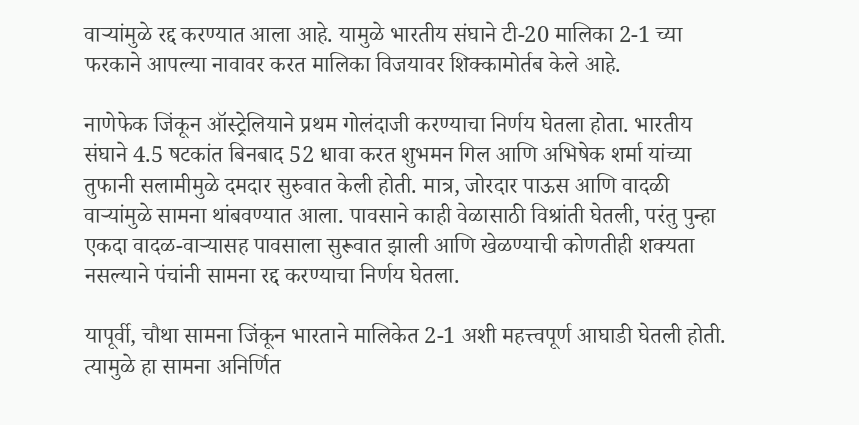वाऱ्यांमुळे रद्द करण्यात आला आहे. यामुळे भारतीय संघाने टी-20 मालिका 2-1 च्या फरकाने आपल्या नावावर करत मालिका विजयावर शिक्कामोर्तब केले आहे.

नाणेफेक जिंकून ऑस्ट्रेलियाने प्रथम गोलंदाजी करण्याचा निर्णय घेतला होता. भारतीय संघाने 4.5 षटकांत बिनबाद 52 धावा करत शुभमन गिल आणि अभिषेक शर्मा यांच्या तुफानी सलामीमुळे दमदार सुरुवात केली होती. मात्र, जोरदार पाऊस आणि वादळी वाऱ्यांमुळे सामना थांबवण्यात आला. पावसाने काही वेळासाठी विश्रांती घेतली, परंतु पुन्हा एकदा वादळ-वाऱ्यासह पावसाला सुरूवात झाली आणि खेळण्याची कोणतीही शक्यता नसल्याने पंचांनी सामना रद्द करण्याचा निर्णय घेतला.

यापूर्वी, चौथा सामना जिंकून भारताने मालिकेत 2-1 अशी महत्त्वपूर्ण आघाडी घेतली होती. त्यामुळे हा सामना अनिर्णित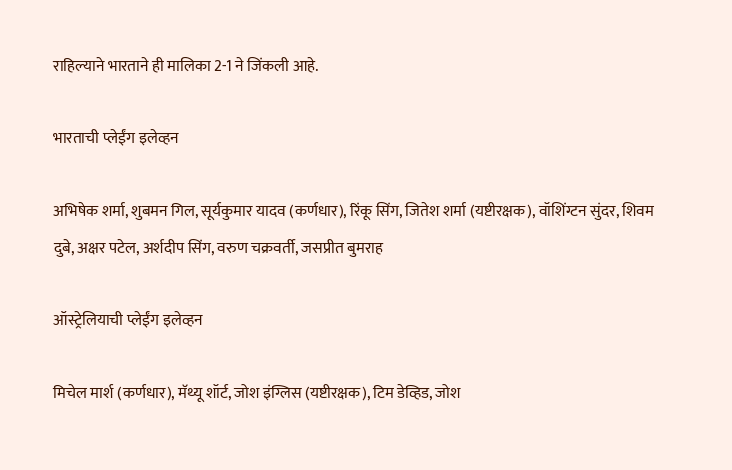राहिल्याने भारताने ही मालिका 2-1 ने जिंकली आहे.

भारताची प्लेईंग इलेव्हन

अभिषेक शर्मा, शुबमन गिल, सूर्यकुमार यादव (कर्णधार), रिंकू सिंग, जितेश शर्मा (यष्टीरक्षक), वॉशिंग्टन सुंदर, शिवम दुबे, अक्षर पटेल, अर्शदीप सिंग, वरुण चक्रवर्ती, जसप्रीत बुमराह

ऑस्ट्रेलियाची प्लेईंग इलेव्हन

मिचेल मार्श (कर्णधार), मॅथ्यू शॉर्ट, जोश इंग्लिस (यष्टीरक्षक), टिम डेव्हिड, जोश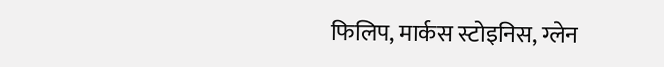फिलिप, मार्कस स्टोइनिस, ग्लेन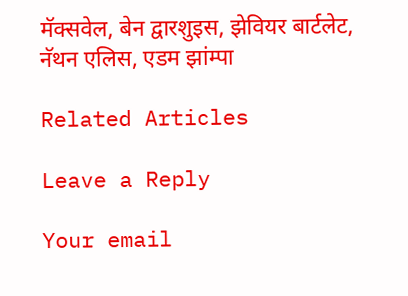मॅक्सवेल, बेन द्वारशुइस, झेवियर बार्टलेट, नॅथन एलिस, एडम झांम्पा

Related Articles

Leave a Reply

Your email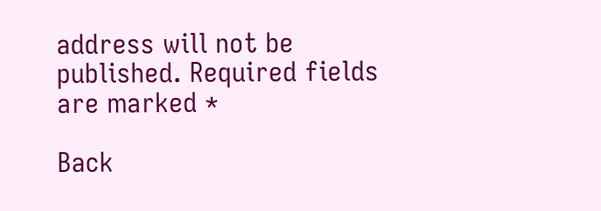address will not be published. Required fields are marked *

Back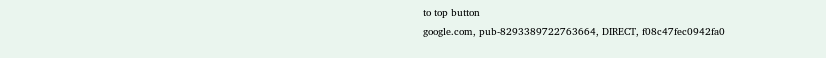to top button
google.com, pub-8293389722763664, DIRECT, f08c47fec0942fa0